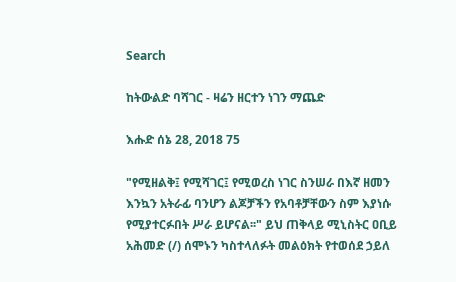Search

ከትውልድ ባሻገር - ዛሬን ዘርተን ነገን ማጨድ

እሑድ ሰኔ 28, 2018 75

"የሚዘልቅ፤ የሚሻገር፤ የሚወረስ ነገር ስንሠራ በእኛ ዘመን እንኳን አትራፊ ባንሆን ልጆቻችን የአባቶቻቸውን ስም እያነሱ የሚያተርፉበት ሥራ ይሆናል፡፡" ይህ ጠቅላይ ሚኒስትር ዐቢይ አሕመድ (/) ሰሞኑን ካስተላለፉት መልዕክት የተወሰደ ኃይለ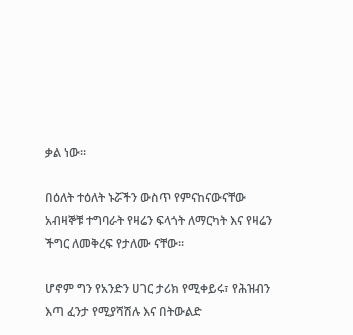ቃል ነው።

በዕለት ተዕለት ኑሯችን ውስጥ የምናከናውናቸው አብዛኞቹ ተግባራት የዛሬን ፍላጎት ለማርካት እና የዛሬን ችግር ለመቅረፍ የታለሙ ናቸው።

ሆኖም ግን የአንድን ሀገር ታሪክ የሚቀይሩ፣ የሕዝብን እጣ ፈንታ የሚያሻሽሉ እና በትውልድ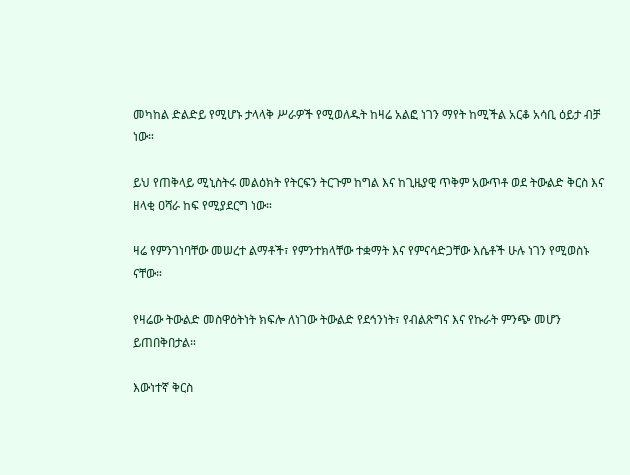መካከል ድልድይ የሚሆኑ ታላላቅ ሥራዎች የሚወለዱት ከዛሬ አልፎ ነገን ማየት ከሚችል አርቆ አሳቢ ዕይታ ብቻ ነው።

ይህ የጠቅላይ ሚኒስትሩ መልዕክት የትርፍን ትርጉም ከግል እና ከጊዜያዊ ጥቅም አውጥቶ ወደ ትውልድ ቅርስ እና ዘላቂ ዐሻራ ከፍ የሚያደርግ ነው።

ዛሬ የምንገነባቸው መሠረተ ልማቶች፣ የምንተክላቸው ተቋማት እና የምናሳድጋቸው እሴቶች ሁሉ ነገን የሚወስኑ ናቸው።

የዛሬው ትውልድ መስዋዕትነት ክፍሎ ለነገው ትውልድ የደኅንነት፣ የብልጽግና እና የኩራት ምንጭ መሆን ይጠበቅበታል።

እውነተኛ ቅርስ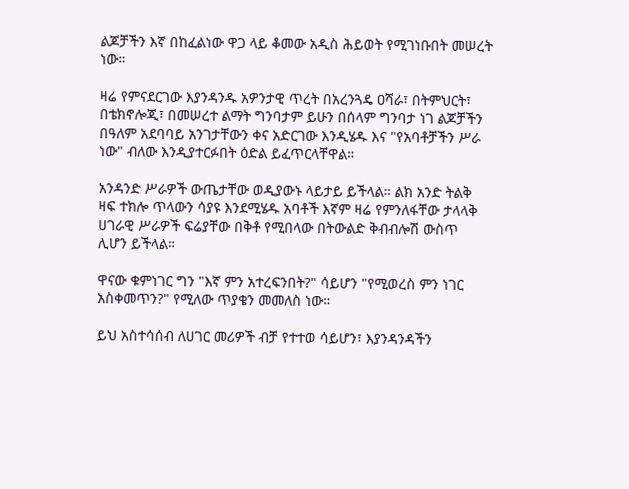ልጆቻችን እኛ በከፈልነው ዋጋ ላይ ቆመው አዲስ ሕይወት የሚገነቡበት መሠረት ነው።

ዛሬ የምናደርገው እያንዳንዱ አዎንታዊ ጥረት በአረንጓዴ ዐሻራ፣ በትምህርት፣ በቴክኖሎጂ፣ በመሠረተ ልማት ግንባታም ይሁን በሰላም ግንባታ ነገ ልጆቻችን በዓለም አደባባይ አንገታቸውን ቀና አድርገው እንዲሄዱ እና "የአባቶቻችን ሥራ ነው" ብለው እንዲያተርፉበት ዕድል ይፈጥርላቸዋል።

አንዳንድ ሥራዎች ውጤታቸው ወዲያውኑ ላይታይ ይችላል። ልክ አንድ ትልቅ ዛፍ ተክሎ ጥላውን ሳያዩ እንደሚሄዱ አባቶች እኛም ዛሬ የምንለፋቸው ታላላቅ ሀገራዊ ሥራዎች ፍሬያቸው በቅቶ የሚበላው በትውልድ ቅብብሎሽ ውስጥ ሊሆን ይችላል።

ዋናው ቁምነገር ግን "እኛ ምን አተረፍንበት?" ሳይሆን "የሚወረስ ምን ነገር አስቀመጥን?" የሚለው ጥያቄን መመለስ ነው።

ይህ አስተሳሰብ ለሀገር መሪዎች ብቻ የተተወ ሳይሆን፣ እያንዳንዳችን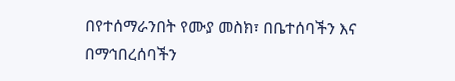በየተሰማራንበት የሙያ መስክ፣ በቤተሰባችን እና በማኅበረሰባችን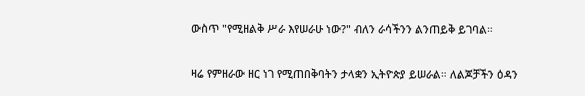ውስጥ "የሚዘልቅ ሥራ እየሠራሁ ነው?" ብለን ራሳችንን ልንጠይቅ ይገባል።

ዛሬ የምዘራው ዘር ነገ የሚጠበቅባትን ታላቋን ኢትዮጵያ ይሠራል። ለልጆቻችን ዕዳን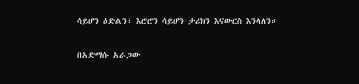ሳይሆን ዕድልን፣ እሮሮን ሳይሆን ታሪክን እናውርስ እንላለን።

በአድማሱ አራጋው